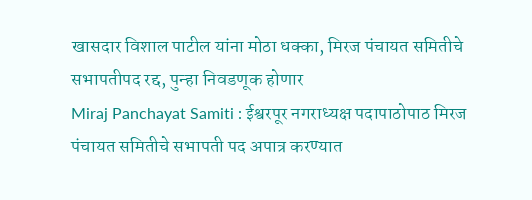खासदार विशाल पाटील यांना मोठा धक्का, मिरज पंचायत समितीचे सभापतीपद रद्द, पुन्हा निवडणूक होणार
Miraj Panchayat Samiti : ईश्वरपूर नगराध्यक्ष पदापाठोपाठ मिरज पंचायत समितीचे सभापती पद अपात्र करण्यात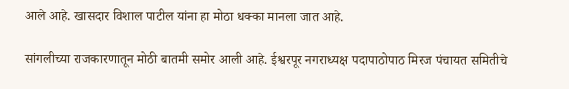आले आहे. खासदार विशाल पाटील यांना हा मोठा धक्का मानला जात आहे.

सांगलीच्या राजकारणातून मोठी बातमी समोर आली आहे. ईश्वरपूर नगराध्यक्ष पदापाठोपाठ मिरज पंचायत समितीचे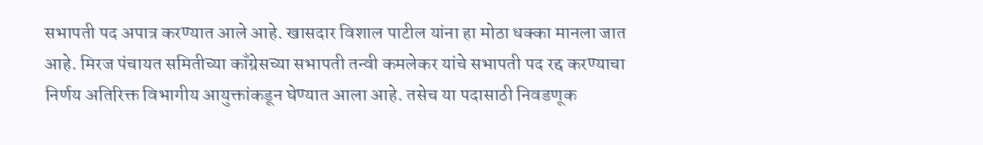सभापती पद अपात्र करण्यात आले आहे. खासदार विशाल पाटील यांना हा मोठा धक्का मानला जात आहे. मिरज पंचायत समितीच्या काँग्रेसच्या सभापती तन्वी कमलेकर यांचे सभापती पद रद्द करण्याचा निर्णय अतिरिक्त विभागीय आयुक्तांकडून घेण्यात आला आहे. तसेच या पदासाठी निवडणूक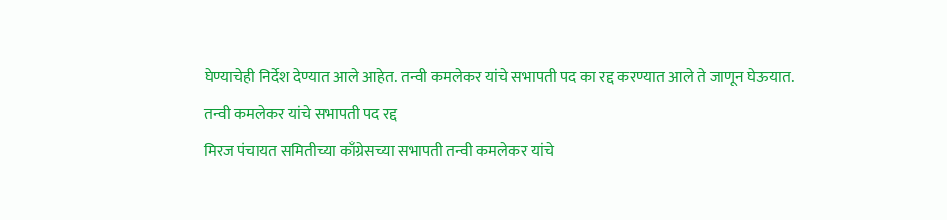घेण्याचेही निर्देश देण्यात आले आहेत. तन्वी कमलेकर यांचे सभापती पद का रद्द करण्यात आले ते जाणून घेऊयात.
तन्वी कमलेकर यांचे सभापती पद रद्द
मिरज पंचायत समितीच्या काँग्रेसच्या सभापती तन्वी कमलेकर यांचे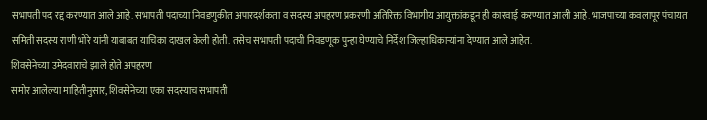सभापती पद रद्द करण्यात आले आहे. सभापती पदाच्या निवडणुकीत अपारदर्शकता व सदस्य अपहरण प्रकरणी अतिरिक्त विभागीय आयुक्तांकडून ही कारवाई करण्यात आली आहे. भाजपाच्या कवलापूर पंचायत समिती सदस्य राणी भोरे यांनी याबाबत याचिका दाखल केली होती. तसेच सभापती पदाची निवडणूक पुन्हा घेण्याचे निर्देश जिल्हाधिकाऱ्यांना देण्यात आले आहेत.
शिवसेनेच्या उमेदवाराचे झाले होते अपहरण
समोर आलेल्या माहितीनुसार, शिवसेनेच्या एका सदस्याच सभापती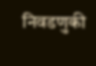निवडणुकी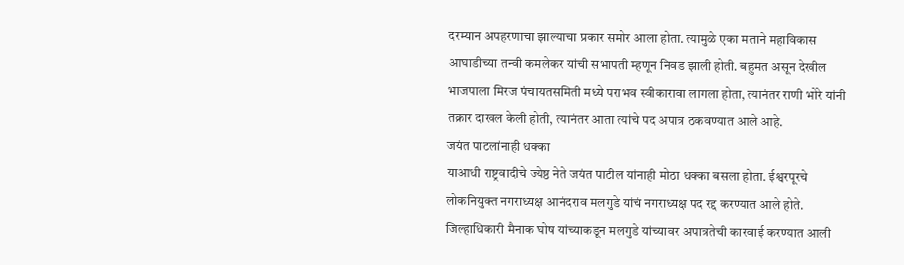दरम्यान अपहरणाचा झाल्याचा प्रकार समोर आला होता. त्यामुळे एका मताने महाविकास आघाडीच्या तन्वी कमलेकर यांची सभापती म्हणून निवड झाली होती. बहुमत असून देखील भाजपाला मिरज पंचायतसमिती मध्ये पराभव स्वीकारावा लागला होता, त्यानंतर राणी भोरे यांनी तक्रार दाखल केली होती, त्यानंतर आता त्यांचे पद अपात्र ठकवण्यात आले आहे.
जयंत पाटलांनाही धक्का
याआधी राष्ट्रवादीचे ज्येष्ठ नेते जयंत पाटील यांनाही मोठा धक्का बसला होता. ईश्वरपूरचे लोकनियुक्त नगराध्यक्ष आनंदराव मलगुडे यांचं नगराध्यक्ष पद रद्द करण्यात आले होते. जिल्हाधिकारी मैनाक घोष यांच्याकडून मलगुडे यांच्यावर अपात्रतेची कारवाई करण्यात आली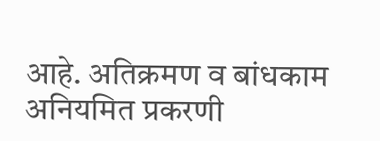आहे. अतिक्रमण व बांधकाम अनियमित प्रकरणी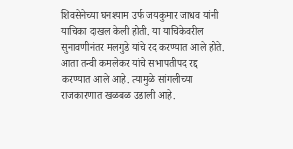शिवसेनेच्या घनश्याम उर्फ जयकुमार जाधव यांनी याचिका दाखल केली होती. या याचिकेवरील सुनावणीनंतर मलगुडे यांचे रद करण्यात आले होते. आता तन्वी कमलेकर यांचे सभापतीपद रद्द करण्यात आले आहे. त्यामुळे सांगलीच्या राजकारणात खळबळ उडाली आहे.